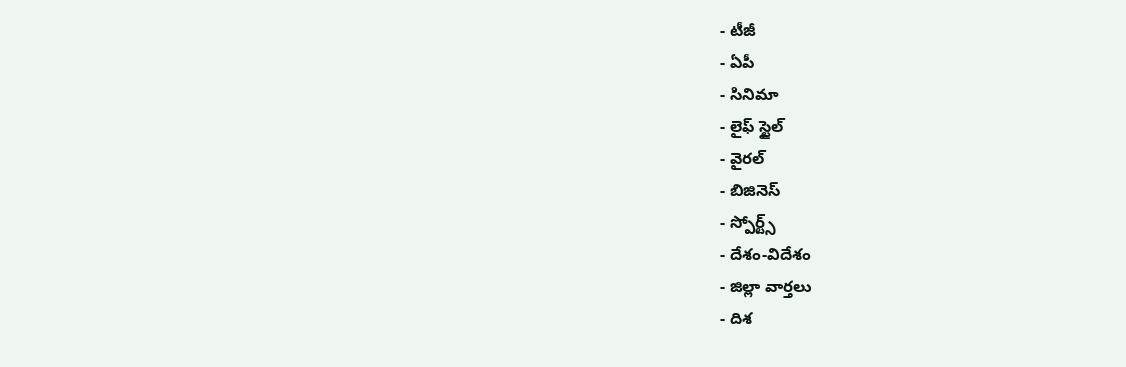- టీజీ
- ఏపీ
- సినిమా
- లైఫ్ స్టైల్
- వైరల్
- బిజినెస్
- స్పోర్ట్స్
- దేశం-విదేశం
- జిల్లా వార్తలు
- దిశ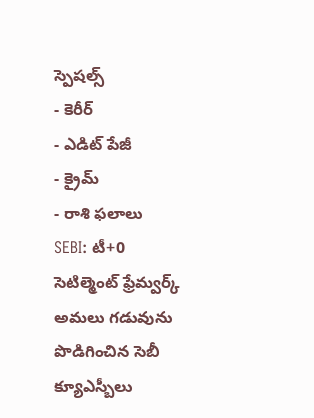స్పెషల్స్
- కెరీర్
- ఎడిట్ పేజీ
- క్రైమ్
- రాశి ఫలాలు
SEBI: టీ+0 సెటిల్మెంట్ ఫ్రేమ్వర్క్ అమలు గడువును పొడిగించిన సెబీ
క్యూఎస్బీలు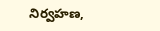నిర్వహణ,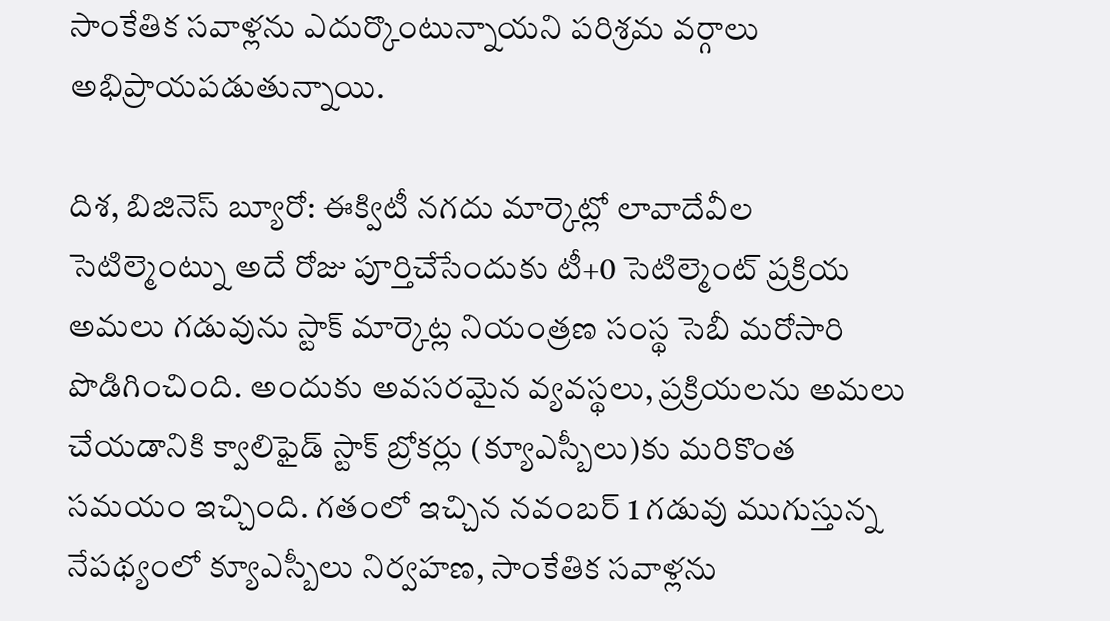సాంకేతిక సవాళ్లను ఎదుర్కొంటున్నాయని పరిశ్రమ వర్గాలు అభిప్రాయపడుతున్నాయి.

దిశ, బిజినెస్ బ్యూరో: ఈక్విటీ నగదు మార్కెట్లో లావాదేవీల సెటిల్మెంట్ను అదే రోజు పూర్తిచేసేందుకు టీ+0 సెటిల్మెంట్ ప్రక్రియ అమలు గడువును స్టాక్ మార్కెట్ల నియంత్రణ సంస్థ సెబీ మరోసారి పొడిగించింది. అందుకు అవసరమైన వ్యవస్థలు, ప్రక్రియలను అమలు చేయడానికి క్వాలిఫైడ్ స్టాక్ బ్రోకర్లు (క్యూఎస్బీలు)కు మరికొంత సమయం ఇచ్చింది. గతంలో ఇచ్చిన నవంబర్ 1 గడువు ముగుస్తున్న నేపథ్యంలో క్యూఎస్బీలు నిర్వహణ, సాంకేతిక సవాళ్లను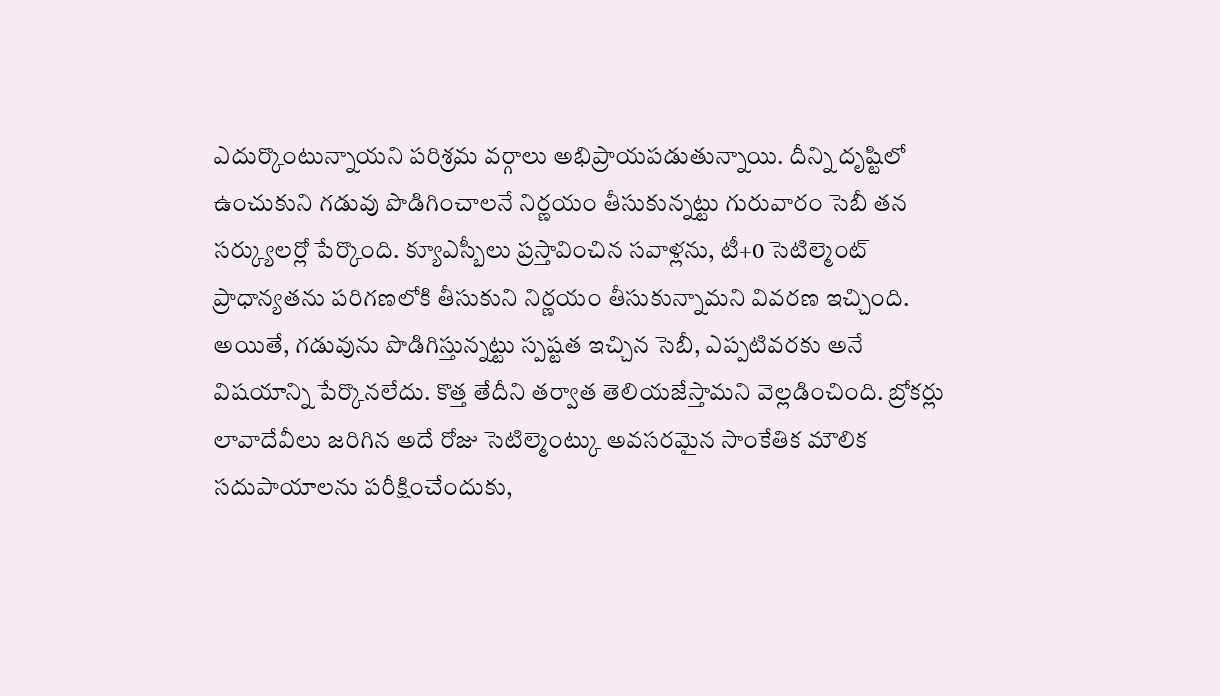ఎదుర్కొంటున్నాయని పరిశ్రమ వర్గాలు అభిప్రాయపడుతున్నాయి. దీన్ని దృష్టిలో ఉంచుకుని గడువు పొడిగించాలనే నిర్ణయం తీసుకున్నట్టు గురువారం సెబీ తన సర్క్యులర్లో పేర్కొంది. క్యూఎస్బీలు ప్రస్తావించిన సవాళ్లను, టీ+0 సెటిల్మెంట్ ప్రాధాన్యతను పరిగణలోకి తీసుకుని నిర్ణయం తీసుకున్నామని వివరణ ఇచ్చింది. అయితే, గడువును పొడిగిస్తున్నట్టు స్పష్టత ఇచ్చిన సెబీ, ఎప్పటివరకు అనే విషయాన్ని పేర్కొనలేదు. కొత్త తేదీని తర్వాత తెలియజేస్తామని వెల్లడించింది. బ్రోకర్లు లావాదేవీలు జరిగిన అదే రోజు సెటిల్మెంట్కు అవసరమైన సాంకేతిక మౌలిక సదుపాయాలను పరీక్షించేందుకు,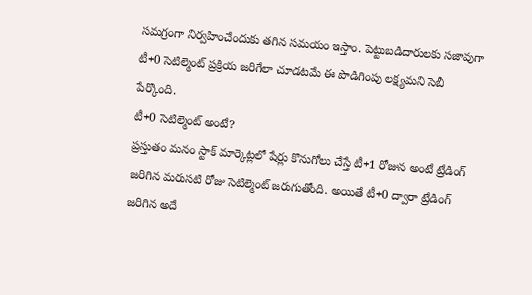సమగ్రంగా నిర్వహించేందుకు తగిన సమయం ఇస్తాం. పెట్టుబడిదారులకు సజావుగా టీ+0 సెటిల్మెంట్ ప్రక్రియ జరిగేలా చూడటమే ఈ పొడిగింపు లక్ష్యమని సెబీ పేర్కొంది.
టీ+0 సెటిల్మెంట్ అంటే?
ప్రస్తుతం మనం స్టాక్ మార్కెట్లలో షేర్లు కొనుగోలు చేస్తే టీ+1 రోజున అంటే ట్రేడింగ్ జరిగిన మరుసటి రోజు సెటిల్మెంట్ జరుగుతోంది. అయితే టీ+0 ద్వారా ట్రేడింగ్ జరిగిన అదే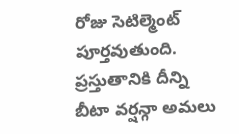రోజు సెటిల్మెంట్ పూర్తవుతుంది. ప్రస్తుతానికి దీన్ని బీటా వర్షన్గా అమలు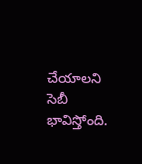చేయాలని సెబీ భావిస్తోంది.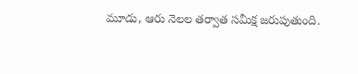మూడు, ఆరు నెలల తర్వాత సమీక్ష జరుపుతుంది.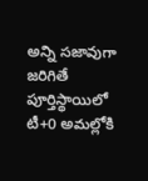అన్ని సజావుగా జరిగితే పూర్తిస్థాయిలో టీ+0 అమల్లోకి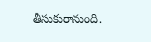తీసుకురానుంది.